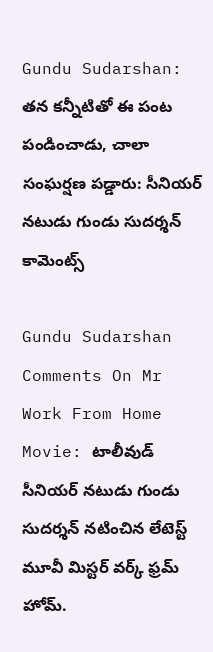Gundu Sudarshan: తన కన్నీటితో ఈ పంట పండించాడు, చాలా సంఘర్షణ పడ్డారు: సీనియర్ నటుడు గుండు సుదర్శన్ కామెంట్స్

Gundu Sudarshan Comments On Mr Work From Home Movie: టాలీవుడ్ సీనియర్ నటుడు గుండు సుదర్శన్ నటించిన లేటెస్ట్ మూవీ మిస్టర్ వర్క్ ఫ్రమ్ హోమ్.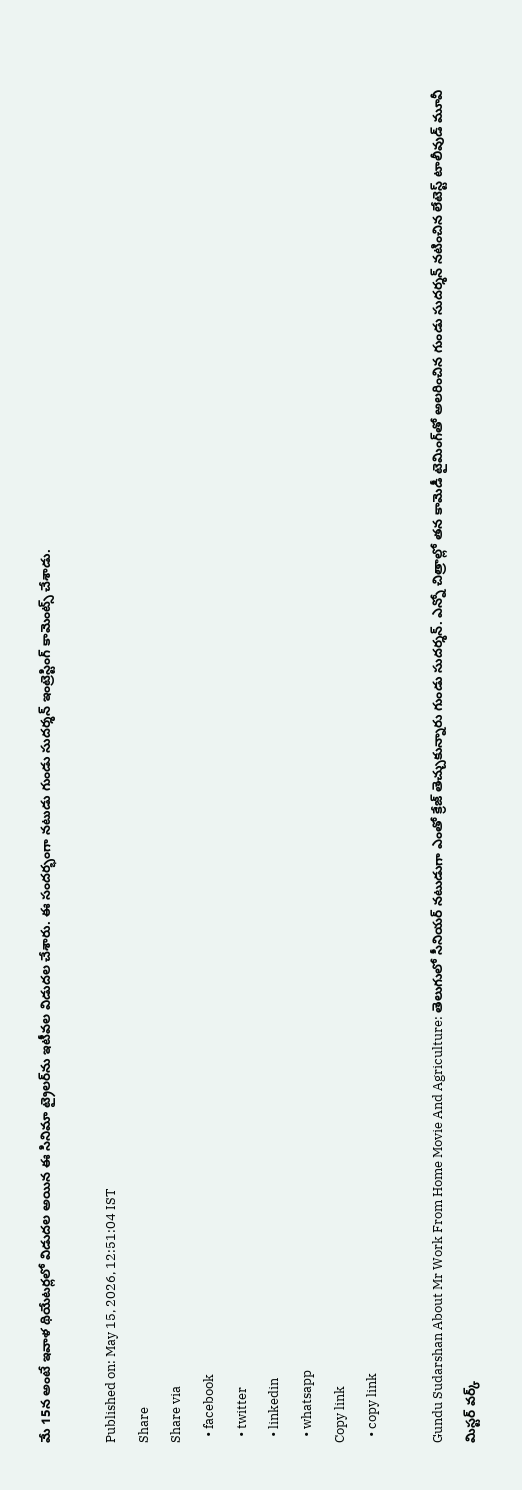మే 15న అంటే ఇవాళ థియేటర్లలో విడుదల అయిన ఈ సినిమా ట్రైలర్‌ను ఇటీవల విడుదల చేశారు. ఈ సందర్భంగా నటుడు గుండు సుదర్శన్ ఇంట్రెస్టింగ్ కామెంట్స్ చేశాడు.

Published on: May 15, 2026, 12:51:04 IST
Share
Share via
  • facebook
  • twitter
  • linkedin
  • whatsapp
Copy link
  • copy link

Gundu Sudarshan About Mr Work From Home Movie And Agriculture: తెలుగులో సీనియర్ నటుడుగా ఎంతో క్రేజ్ తెచ్చుకున్నారు గుండు సుదర్శన్. ఎన్నో చిత్రాల్లో తన కామెడీ టైమింగ్‌తో అలరించిన గుండు సుదర్శన్ నటించిన లేటెస్ట్ టాలీవుడ్ మూవీ మిస్టర్ వర్క్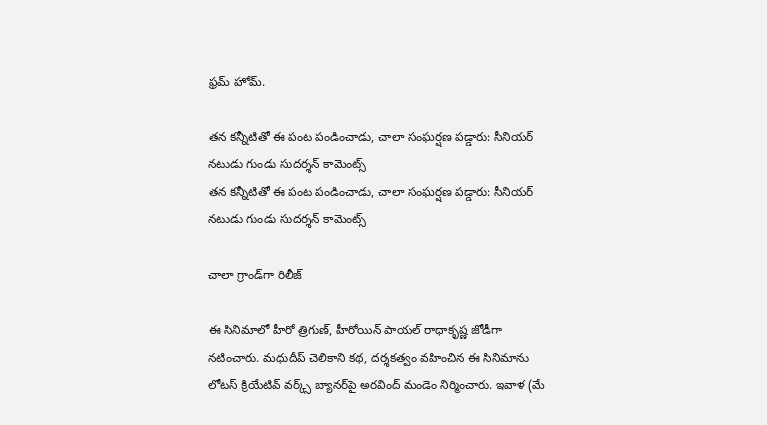ఫ్రమ్ హోమ్.

తన కన్నీటితో ఈ పంట పండించాడు, చాలా సంఘర్షణ పడ్డారు: సీనియర్ నటుడు గుండు సుదర్శన్ కామెంట్స్
తన కన్నీటితో ఈ పంట పండించాడు, చాలా సంఘర్షణ పడ్డారు: సీనియర్ నటుడు గుండు సుదర్శన్ కామెంట్స్

చాలా గ్రాండ్‌గా రిలీజ్

ఈ సినిమాలో హీరో త్రిగుణ్, హీరోయిన్ పాయల్ రాధాకృష్ణ జోడీగా నటించారు. మధుదీప్ చెలికాని కథ, దర్శకత్వం వహించిన ఈ సినిమాను లోటస్ క్రియేటివ్ వర్క్స్ బ్యానర్‌పై అరవింద్ మండెం నిర్మించారు. ఇవాళ (మే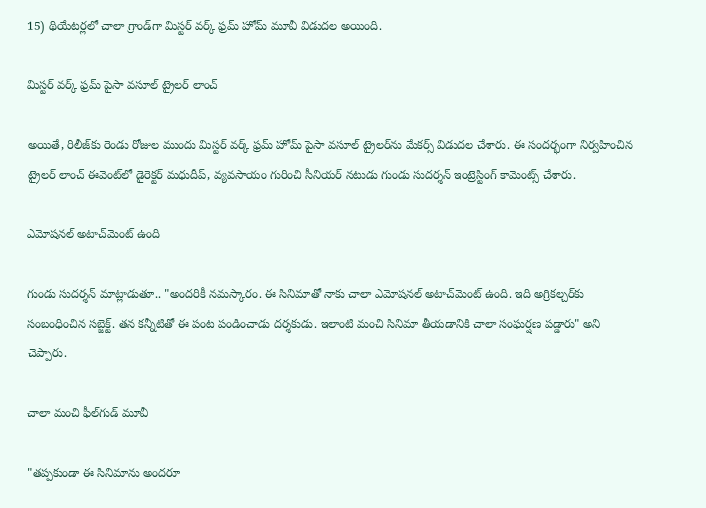15) థియేటర్లలో చాలా గ్రాండ్‌గా మిస్టర్ వర్క్ ఫ్రమ్ హోమ్ మూవీ విడుదల అయింది.

మిస్టర్ వర్క్ ఫ్రమ్ పైసా వసూల్ ట్రైలర్ లాంచ్

అయితే, రిలీజ్‌కు రెండు రోజుల ముందు మిస్టర్ వర్క్ ఫ్రమ్ హోమ్ పైసా వసూల్ ట్రైలర్‌ను మేకర్స్ విడుదల చేశారు. ఈ సందర్భంగా నిర్వహించిన ట్రైలర్ లాంచ్ ఈవెంట్‌లో డైరెక్టర్ మధుదీప్, వ్యవసాయం గురించి సీనియర్ నటుడు గుండు సుదర్శన్ ఇంట్రెస్టింగ్ కామెంట్స్ చేశారు.

ఎమోషనల్ అటాచ్‌మెంట్ ఉంది

గుండు సుదర్శన్ మాట్లాడుతూ.. "అందరికీ నమస్కారం. ఈ సినిమాతో నాకు చాలా ఎమోషనల్ అటాచ్‌మెంట్ ఉంది. ఇది అగ్రికల్చర్‌కు సంబంధించిన సబ్జెక్ట్. తన కన్నీటితో ఈ పంట పండించాడు దర్శకుడు. ఇలాంటి మంచి సినిమా తీయడానికి చాలా సంఘర్షణ పడ్డారు" అని చెప్పారు.

చాలా మంచి ఫీల్‌గుడ్ మూవీ

"తప్పకుండా ఈ సినిమాను అందరూ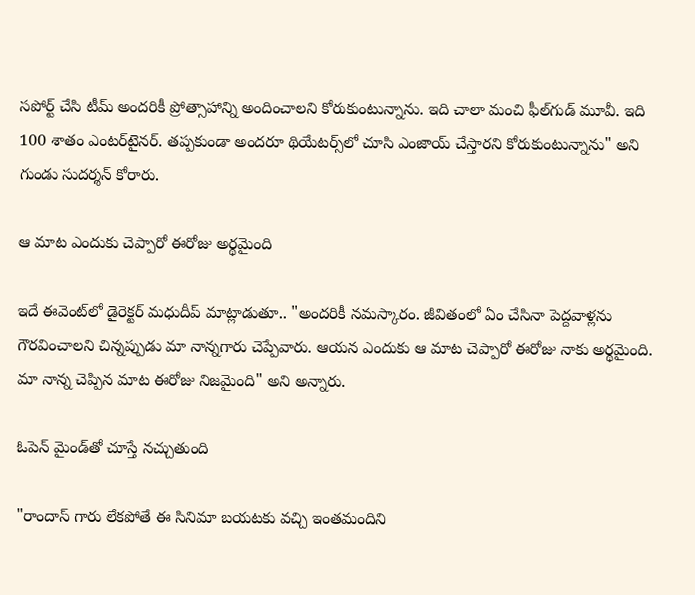సపోర్ట్ చేసి టీమ్ అందరికీ ప్రోత్సాహాన్ని అందించాలని కోరుకుంటున్నాను. ఇది చాలా మంచి ఫీల్‌గుడ్ మూవీ. ఇది 100 శాతం ఎంటర్‌టైనర్. తప్పకుండా అందరూ థియేటర్స్‌లో చూసి ఎంజాయ్ చేస్తారని కోరుకుంటున్నాను" అని గుండు సుదర్శన్ కోరారు.

ఆ మాట ఎందుకు చెప్పారో ఈరోజు అర్థమైంది

ఇదే ఈవెంట్‌లో డైరెక్టర్ మధుదీప్ మాట్లాడుతూ.. "అందరికీ నమస్కారం. జీవితంలో ఏం చేసినా పెద్దవాళ్లను గౌరవించాలని చిన్నప్పుడు మా నాన్నగారు చెప్పేవారు. ఆయన ఎందుకు ఆ మాట చెప్పారో ఈరోజు నాకు అర్థమైంది. మా నాన్న చెప్పిన మాట ఈరోజు నిజమైంది" అని అన్నారు.

ఓపెన్ మైండ్‌తో చూస్తే నచ్చుతుంది

"రాందాస్ గారు లేకపోతే ఈ సినిమా బయటకు వచ్చి ఇంతమందిని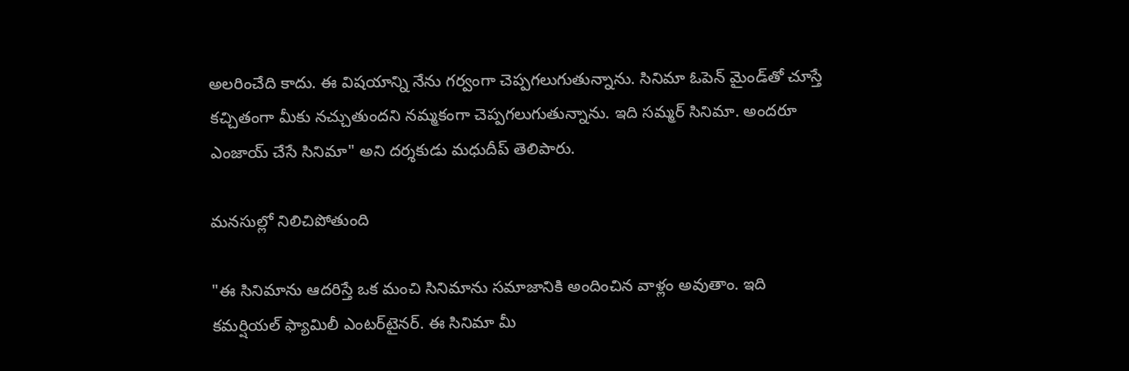అలరించేది కాదు. ఈ విషయాన్ని నేను గర్వంగా చెప్పగలుగుతున్నాను. సినిమా ఓపెన్ మైండ్‌తో చూస్తే కచ్చితంగా మీకు నచ్చుతుందని నమ్మకంగా చెప్పగలుగుతున్నాను. ఇది సమ్మర్ సినిమా. అందరూ ఎంజాయ్ చేసే సినిమా" అని దర్శకుడు మధుదీప్ తెలిపారు.

మనసుల్లో నిలిచిపోతుంది

"ఈ సినిమాను ఆదరిస్తే ఒక మంచి సినిమాను సమాజానికి అందించిన వాళ్లం అవుతాం. ఇది కమర్షియల్ ఫ్యామిలీ ఎంటర్‌టైనర్. ఈ సినిమా మీ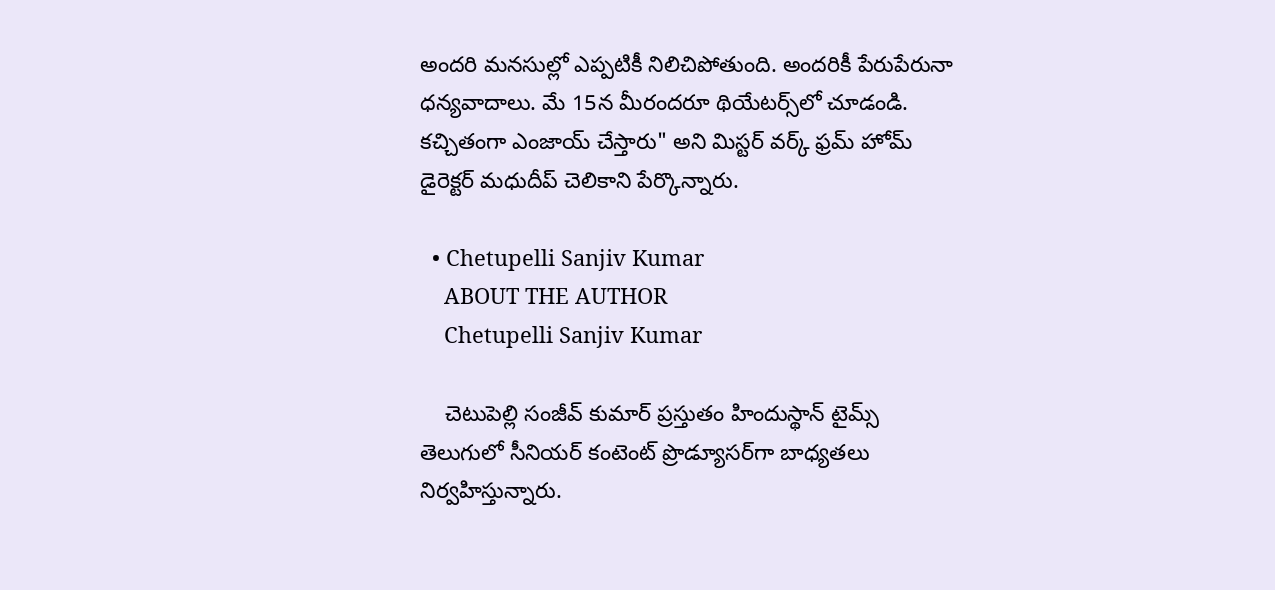అందరి మనసుల్లో ఎప్పటికీ నిలిచిపోతుంది. అందరికీ పేరుపేరునా ధన్యవాదాలు. మే 15న మీరందరూ థియేటర్స్‌లో చూడండి. కచ్చితంగా ఎంజాయ్ చేస్తారు" అని మిస్టర్ వర్క్ ఫ్రమ్ హోమ్ డైరెక్టర్ మధుదీప్ చెలికాని పేర్కొన్నారు.

  • Chetupelli Sanjiv Kumar
    ABOUT THE AUTHOR
    Chetupelli Sanjiv Kumar

    చెటుపెల్లి సంజీవ్ కుమార్ ప్రస్తుతం హిందుస్థాన్ టైమ్స్ తెలుగులో సీనియర్ కంటెంట్ ప్రొడ్యూసర్‌గా బాధ్యతలు నిర్వహిస్తున్నారు.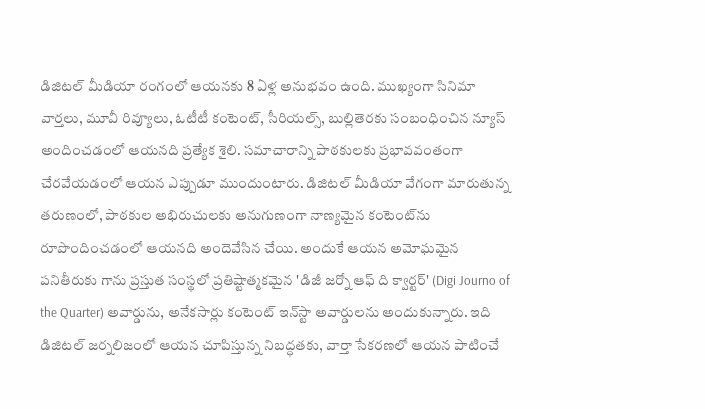డిజిటల్ మీడియా రంగంలో ఆయనకు 8 ఏళ్ల అనుభవం ఉంది. ముఖ్యంగా సినిమా వార్తలు, మూవీ రివ్యూలు, ఓటీటీ కంటెంట్, సీరియల్స్, బుల్లితెరకు సంబంధించిన న్యూస్ అందించడంలో ఆయనది ప్రత్యేక శైలి. సమాచారాన్ని పాఠకులకు ప్రభావవంతంగా చేరవేయడంలో ఆయన ఎప్పుడూ ముందుంటారు. డిజిటల్ మీడియా వేగంగా మారుతున్న తరుణంలో, పాఠకుల అభిరుచులకు అనుగుణంగా నాణ్యమైన కంటెంట్‌ను రూపొందించడంలో ఆయనది అందెవేసిన చేయి. అందుకే ఆయన అమోఘమైన పనితీరుకు గాను ప్రస్తుత సంస్థలో ప్రతిష్టాత్మకమైన 'డిజీ జర్నో ఆఫ్ ది క్వార్టర్' (Digi Journo of the Quarter) అవార్డును, అనేకసార్లు కంటెంట్ ఇన్‌స్టా అవార్డులను అందుకున్నారు. ఇది డిజిటల్ జర్నలిజంలో ఆయన చూపిస్తున్న నిబద్ధతకు, వార్తా సేకరణలో ఆయన పాటించే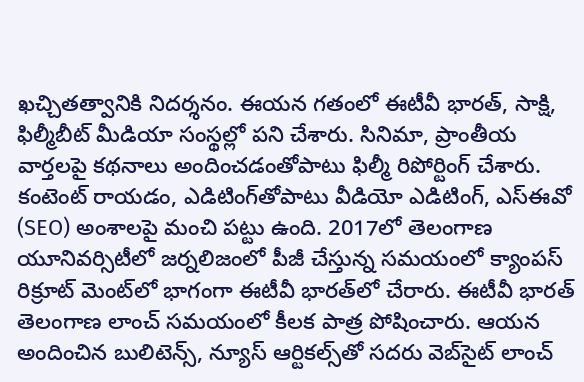ఖచ్చితత్వానికి నిదర్శనం. ఈయన గతంలో ఈటీవీ భారత్, సాక్షి, ఫిల్మీబీట్ మీడియా సంస్థల్లో పని చేశారు. సినిమా, ప్రాంతీయ వార్తలపై కథనాలు అందించడంతోపాటు ఫిల్మీ రిపోర్టింగ్ చేశారు. కంటెంట్ రాయడం, ఎడిటింగ్‌తోపాటు వీడియో ఎడిటింగ్, ఎస్‌ఈవో (SEO) అంశాలపై మంచి పట్టు ఉంది. 2017లో తెలంగాణ యూనివర్సిటీలో జర్నలిజంలో పీజీ చేస్తున్న సమయంలో క్యాంపస్ రిక్రూట్ మెంట్‌లో భాగంగా ఈటీవీ భారత్‌లో చేరారు. ఈటీవీ భారత్ తెలంగాణ లాంచ్ సమయంలో కీలక పాత్ర పోషించారు. ఆయన అందించిన బులిటెన్స్, న్యూస్ ఆర్టికల్స్‌తో సదరు వెబ్‌సైట్ లాంచ్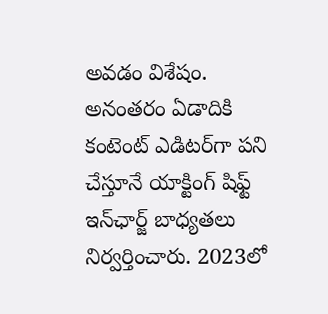అవడం విశేషం. అనంతరం ఏడాదికి కంటెంట్ ఎడిటర్‌గా పని చేస్తూనే యాక్టింగ్ షిఫ్ట్ ఇన్‌ఛార్జ్ బాధ్యతలు నిర్వర్తించారు. 2023లో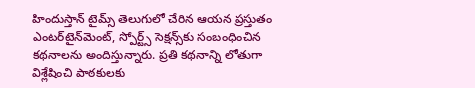హిందుస్తాన్ టైమ్స్ తెలుగులో చేరిన ఆయన ప్రస్తుతం ఎంటర్‌టైన్‌మెంట్, స్పోర్ట్స్ సెక్షన్స్‌కు సంబంధించిన కథనాలను అందిస్తున్నారు. ప్రతి కథనాన్ని లోతుగా విశ్లేషించి పాఠకులకు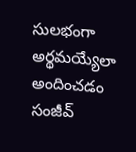సులభంగా అర్థమయ్యేలా అందించడం సంజీవ్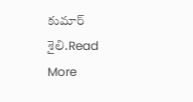కుమార్ శైలి.Read More